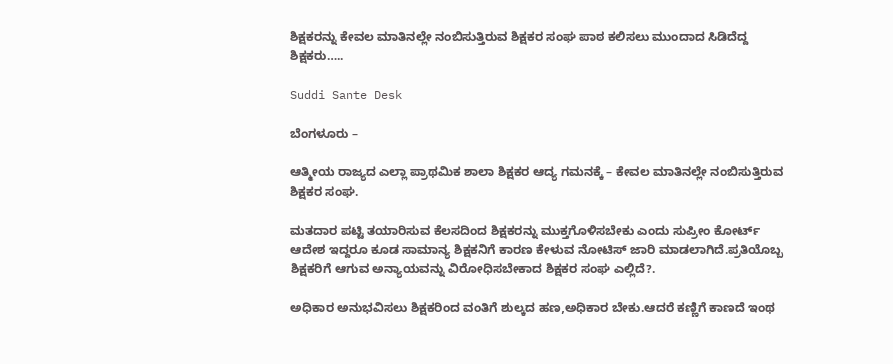ಶಿಕ್ಷಕರನ್ನು ಕೇವಲ ಮಾತಿನಲ್ಲೇ ನಂಬಿಸುತ್ತಿರುವ ಶಿಕ್ಷಕರ ಸಂಘ ಪಾಠ ಕಲಿಸಲು ಮುಂದಾದ ಸಿಡಿದೆದ್ದ ಶಿಕ್ಷಕರು…..

Suddi Sante Desk

ಬೆಂಗಳೂರು –

ಆತ್ಮೀಯ ರಾಜ್ಯದ ಎಲ್ಲಾ ಪ್ರಾಥಮಿಕ ಶಾಲಾ ಶಿಕ್ಷಕರ ಆದ್ಯ ಗಮನಕ್ಕೆ – ಕೇವಲ ಮಾತಿನಲ್ಲೇ ನಂಬಿಸುತ್ತಿರುವ ಶಿಕ್ಷಕರ ಸಂಘ.

ಮತದಾರ ಪಟ್ಟಿ ತಯಾರಿಸುವ ಕೆಲಸದಿಂದ ಶಿಕ್ಷಕರನ್ನು ಮುಕ್ತಗೊಳಿಸಬೇಕು ಎಂದು ಸುಪ್ರೀಂ ಕೋರ್ಟ್ ಆದೇಶ ಇದ್ದರೂ ಕೂಡ ಸಾಮಾನ್ಯ ಶಿಕ್ಷಕನಿಗೆ ಕಾರಣ ಕೇಳುವ ನೋಟಿಸ್ ಜಾರಿ ಮಾಡಲಾಗಿದೆ.ಪ್ರತಿಯೊಬ್ಬ ಶಿಕ್ಷಕರಿಗೆ ಆಗುವ ಅನ್ಯಾಯವನ್ನು ವಿರೋಧಿಸಬೇಕಾದ ಶಿಕ್ಷಕರ ಸಂಘ ಎಲ್ಲಿದೆ?.

ಅಧಿಕಾರ ಅನುಭವಿಸಲು ಶಿಕ್ಷಕರಿಂದ ವಂತಿಗೆ ಶುಲ್ಕದ ಹಣ,ಅಧಿಕಾರ ಬೇಕು.ಆದರೆ ಕಣ್ಣಿಗೆ ಕಾಣದೆ ಇಂಥ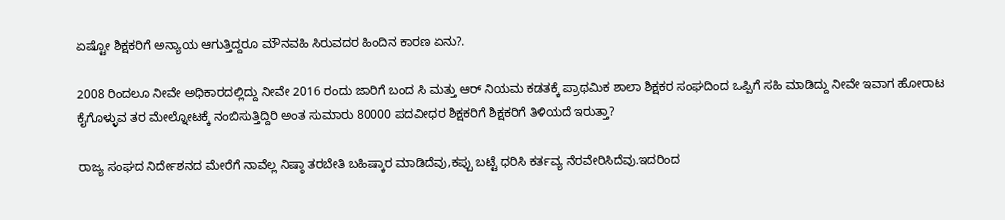ಏಷ್ಟೋ ಶಿಕ್ಷಕರಿಗೆ ಅನ್ಯಾಯ ಆಗುತ್ತಿದ್ದರೂ ಮೌನವಹಿ ಸಿರುವದರ ಹಿಂದಿನ ಕಾರಣ ಏನು?.

2008 ರಿಂದಲೂ ನೀವೇ ಅಧಿಕಾರದಲ್ಲಿದ್ದು ನೀವೇ 2016 ರಂದು ಜಾರಿಗೆ ಬಂದ ಸಿ ಮತ್ತು ಆರ್ ನಿಯಮ ಕಡತಕ್ಕೆ ಪ್ರಾಥಮಿಕ ಶಾಲಾ ಶಿಕ್ಷಕರ ಸಂಘದಿಂದ ಒಪ್ಪಿಗೆ ಸಹಿ ಮಾಡಿದ್ದು ನೀವೇ ಇವಾಗ ಹೋರಾಟ ಕೈಗೊಳ್ಳುವ ತರ ಮೇಲ್ನೋಟಕ್ಕೆ ನಂಬಿಸುತ್ತಿದ್ದಿರಿ ಅಂತ ಸುಮಾರು 80000 ಪದವೀಧರ ಶಿಕ್ಷಕರಿಗೆ ಶಿಕ್ಷಕರಿಗೆ ತಿಳಿಯದೆ ಇರುತ್ತಾ?

ರಾಜ್ಯ ಸಂಘದ ನಿರ್ದೇಶನದ ಮೇರೆಗೆ ನಾವೆಲ್ಲ ನಿಷ್ಠಾ ತರಬೇತಿ ಬಹಿಷ್ಕಾರ ಮಾಡಿದೆವು,ಕಪ್ಪು ಬಟ್ಟೆ ಧರಿಸಿ ಕರ್ತವ್ಯ ನೆರವೇರಿಸಿದೆವು.ಇದರಿಂದ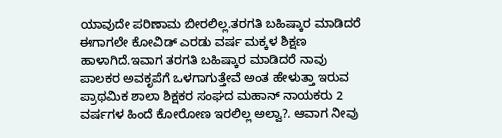ಯಾವುದೇ ಪರಿಣಾಮ ಬೀರಲಿಲ್ಲ.ತರಗತಿ ಬಹಿಷ್ಕಾರ ಮಾಡಿದರೆ ಈಗಾಗಲೇ ಕೋವಿಡ್ ಎರಡು ವರ್ಷ ಮಕ್ಕಳ ಶಿಕ್ಷಣ ಹಾಳಾಗಿದೆ.ಇವಾಗ ತರಗತಿ ಬಹಿಷ್ಕಾರ ಮಾಡಿದರೆ ನಾವು ಪಾಲಕರ ಅವಕೃಪೆಗೆ ಒಳಗಾಗುತ್ತೇವೆ ಅಂತ ಹೇಳುತ್ತಾ ಇರುವ ಪ್ರಾಥಮಿಕ ಶಾಲಾ ಶಿಕ್ಷಕರ ಸಂಘದ ಮಹಾನ್ ನಾಯಕರು 2 ವರ್ಷಗಳ ಹಿಂದೆ ಕೋರೋಣ ಇರಲಿಲ್ಲ ಅಲ್ವಾ?. ಆವಾಗ ನೀವು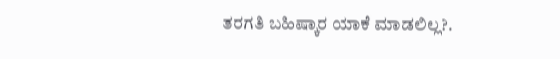ತರಗತಿ ಬಹಿಷ್ಕಾರ ಯಾಕೆ ಮಾಡಲಿಲ್ಲ?.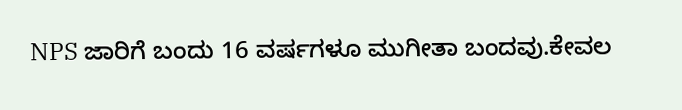NPS ಜಾರಿಗೆ ಬಂದು 16 ವರ್ಷಗಳೂ ಮುಗೀತಾ ಬಂದವು.ಕೇವಲ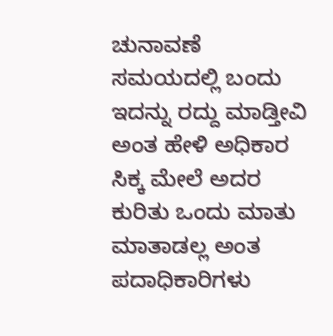ಚುನಾವಣೆ ಸಮಯದಲ್ಲಿ ಬಂದು ಇದನ್ನು ರದ್ದು ಮಾಡ್ತೀವಿ ಅಂತ ಹೇಳಿ ಅಧಿಕಾರ ಸಿಕ್ಕ ಮೇಲೆ ಅದರ ಕುರಿತು ಒಂದು ಮಾತು ಮಾತಾಡಲ್ಲ ಅಂತ ಪದಾಧಿಕಾರಿಗಳು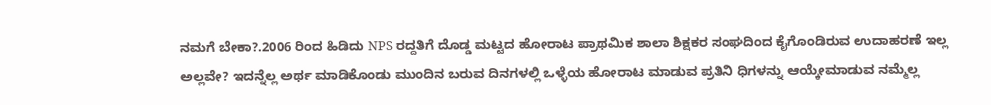ನಮಗೆ ಬೇಕಾ?.2006 ರಿಂದ ಹಿಡಿದು NPS ರದ್ದತಿಗೆ ದೊಡ್ಡ ಮಟ್ಟದ ಹೋರಾಟ ಪ್ರಾಥಮಿಕ ಶಾಲಾ ಶಿಕ್ಷಕರ ಸಂಘದಿಂದ ಕೈಗೊಂಡಿರುವ ಉದಾಹರಣೆ ಇಲ್ಲ ಅಲ್ಲವೇ? ಇದನ್ನೆಲ್ಲ ಅರ್ಥ ಮಾಡಿಕೊಂಡು ಮುಂದಿನ ಬರುವ ದಿನಗಳಲ್ಲಿ ಒಳ್ಳೆಯ ಹೋರಾಟ ಮಾಡುವ ಪ್ರತಿನಿ ಧಿಗಳನ್ನು ಆಯ್ಕೇಮಾಡುವ ನಮ್ಮೆಲ್ಲ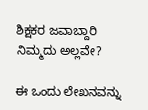ಶಿಕ್ಷಕರ ಜವಾಬ್ದಾರಿ ನಿಮ್ಮದು ಅಲ್ಲವೇ?

ಈ ಒಂದು ಲೇಖನವನ್ನು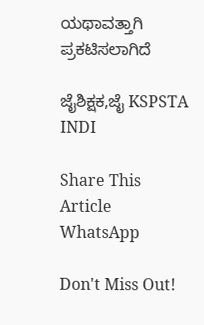ಯಥಾವತ್ತಾಗಿ ಪ್ರಕಟಿಸಲಾಗಿದೆ

ಜೈಶಿಕ್ಷಕ,ಜೈ KSPSTA INDI

Share This Article
WhatsApp

Don't Miss Out!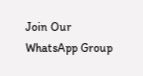Join Our WhatsApp Group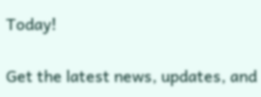Today!

Get the latest news, updates, and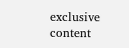exclusive content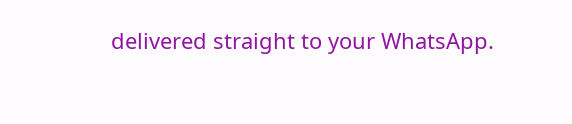delivered straight to your WhatsApp.